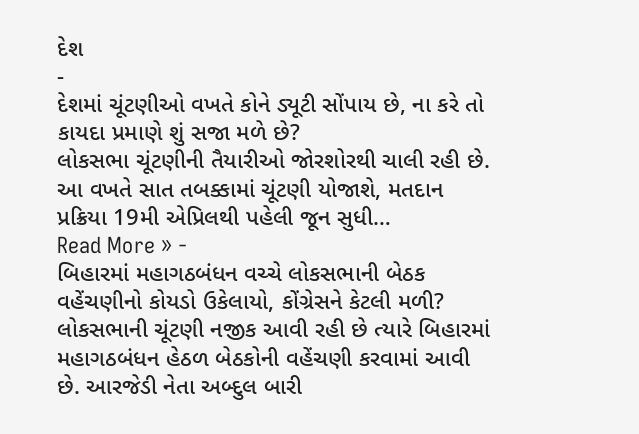દેશ
-
દેશમાં ચૂંટણીઓ વખતે કોને ડ્યૂટી સોંપાય છે, ના કરે તો કાયદા પ્રમાણે શું સજા મળે છે?
લોકસભા ચૂંટણીની તૈયારીઓ જોરશોરથી ચાલી રહી છે. આ વખતે સાત તબક્કામાં ચૂંટણી યોજાશે, મતદાન પ્રક્રિયા 19મી એપ્રિલથી પહેલી જૂન સુધી…
Read More » -
બિહારમાં મહાગઠબંધન વચ્ચે લોકસભાની બેઠક વહેંચણીનો કોયડો ઉકેલાયો, કોંગ્રેસને કેટલી મળી?
લોકસભાની ચૂંટણી નજીક આવી રહી છે ત્યારે બિહારમાં મહાગઠબંધન હેઠળ બેઠકોની વહેંચણી કરવામાં આવી છે. આરજેડી નેતા અબ્દુલ બારી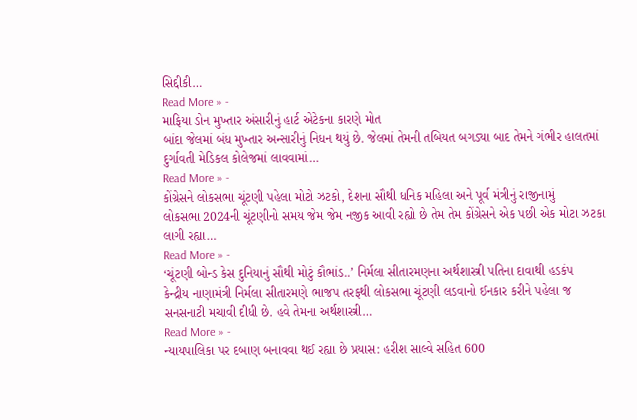સિદ્દીકી…
Read More » -
માફિયા ડોન મુખ્તાર અંસારીનું હાર્ટ એટેકના કારણે મોત
બાંદા જેલમાં બંધ મુખ્તાર અન્સારીનું નિધન થયું છે. જેલમાં તેમની તબિયત બગડ્યા બાદ તેમને ગંભીર હાલતમાં દુર્ગાવતી મેડિકલ કોલેજમાં લાવવામાં…
Read More » -
કોંગ્રેસને લોકસભા ચૂંટણી પહેલા મોટો ઝટકો, દેશના સૌથી ધનિક મહિલા અને પૂર્વ મંત્રીનું રાજીનામું
લોકસભા 2024ની ચૂંટણીનો સમય જેમ જેમ નજીક આવી રહ્યો છે તેમ તેમ કોંગ્રેસને એક પછી એક મોટા ઝટકા લાગી રહ્યા…
Read More » -
‘ચૂંટણી બોન્ડ કેસ દુનિયાનું સૌથી મોટું કૌભાંડ..’ નિર્મલા સીતારમણના અર્થશાસ્ત્રી પતિના દાવાથી હડકંપ
કેન્દ્રીય નાણામંત્રી નિર્મલા સીતારમણે ભાજપ તરફથી લોકસભા ચૂંટણી લડવાનો ઈનકાર કરીને પહેલા જ સનસનાટી મચાવી દીધી છે. હવે તેમના અર્થશાસ્ત્રી…
Read More » -
ન્યાયપાલિકા પર દબાણ બનાવવા થઈ રહ્યા છે પ્રયાસ: હરીશ સાલ્વે સહિત 600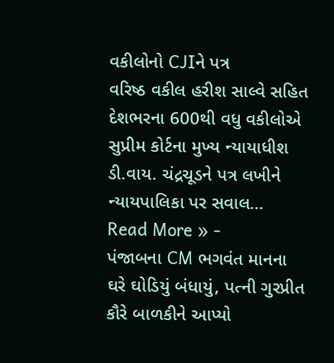વકીલોનો CJIને પત્ર
વરિષ્ઠ વકીલ હરીશ સાલ્વે સહિત દેશભરના 600થી વધુ વકીલોએ સુપ્રીમ કોર્ટના મુખ્ય ન્યાયાધીશ ડી.વાય. ચંદ્રચૂડને પત્ર લખીને ન્યાયપાલિકા પર સવાલ…
Read More » -
પંજાબના CM ભગવંત માનના ઘરે ઘોડિયું બંધાયું, પત્ની ગુરપ્રીત કૌરે બાળકીને આપ્યો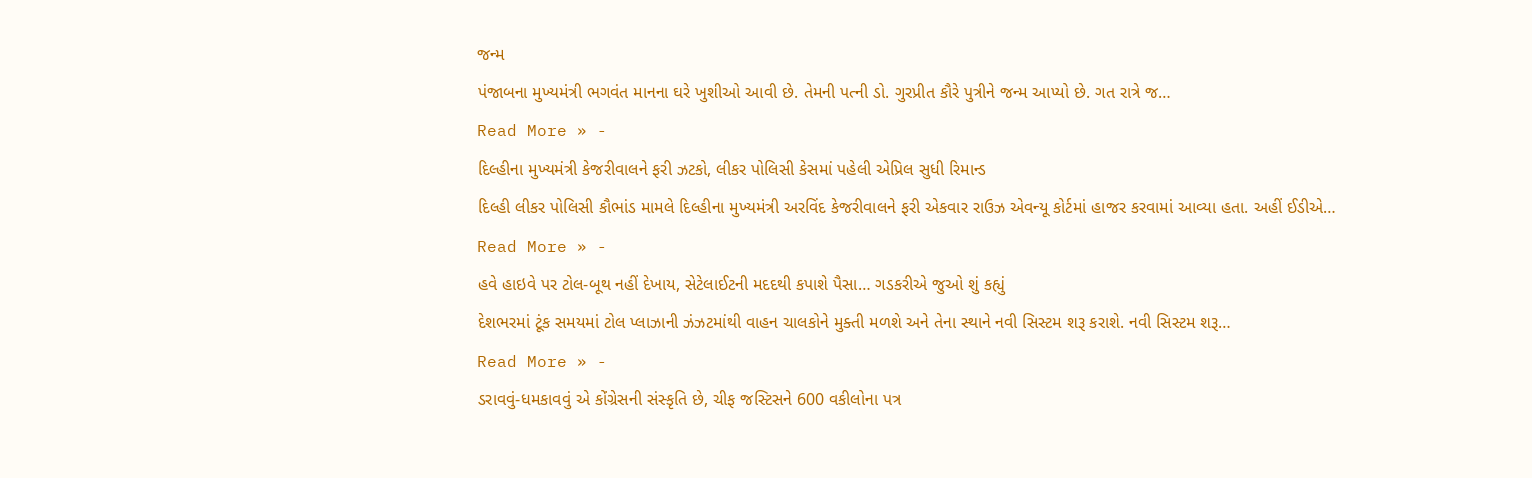જન્મ
પંજાબના મુખ્યમંત્રી ભગવંત માનના ઘરે ખુશીઓ આવી છે. તેમની પત્ની ડો. ગુરપ્રીત કૌરે પુત્રીને જન્મ આપ્યો છે. ગત રાત્રે જ…
Read More » -
દિલ્હીના મુખ્યમંત્રી કેજરીવાલને ફરી ઝટકો, લીકર પોલિસી કેસમાં પહેલી એપ્રિલ સુધી રિમાન્ડ
દિલ્હી લીકર પોલિસી કૌભાંડ મામલે દિલ્હીના મુખ્યમંત્રી અરવિંદ કેજરીવાલને ફરી એકવાર રાઉઝ એવન્યૂ કોર્ટમાં હાજર કરવામાં આવ્યા હતા. અહીં ઈડીએ…
Read More » -
હવે હાઇવે પર ટોલ-બૂથ નહીં દેખાય, સેટેલાઈટની મદદથી કપાશે પૈસા… ગડકરીએ જુઓ શું કહ્યું
દેશભરમાં ટૂંક સમયમાં ટોલ પ્લાઝાની ઝંઝટમાંથી વાહન ચાલકોને મુક્તી મળશે અને તેના સ્થાને નવી સિસ્ટમ શરૂ કરાશે. નવી સિસ્ટમ શરૂ…
Read More » -
ડરાવવું-ધમકાવવું એ કોંગ્રેસની સંસ્કૃતિ છે, ચીફ જસ્ટિસને 600 વકીલોના પત્ર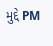મુદ્દે PM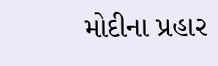મોદીના પ્રહાર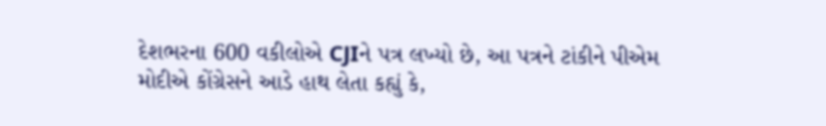દેશભરના 600 વકીલોએ CJIને પત્ર લખ્યો છે, આ પત્રને ટાંકીને પીએમ મોદીએ કોંગ્રેસને આડે હાથ લેતા કહ્યું કે,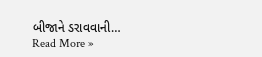બીજાને ડરાવવાની…
Read More »